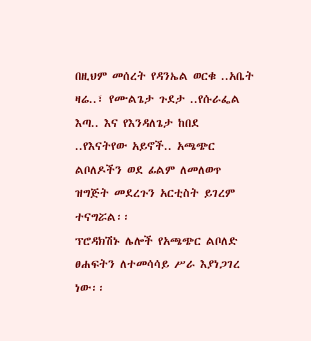በዚህም መሰረት የዳንኤል ወርቁ ..አቤት ዛሬ..፣ የሙልጌታ ጉደታ ..የሱራፌል እጣ.. እና የእንዳለጌታ ከበደ ..የእናትየው አይኖች.. አጫጭር ልቦለዶችን ወደ ፊልም ለመለወጥ ዝግጅት መደረጉን አርቲስት ይገረም ተናግሯል፡፡
ፕሮዳክሽኑ ሌሎች የአጫጭር ልቦለድ ፀሐፍትን ለተመሳሳይ ሥራ እያነጋገረ ነው፡፡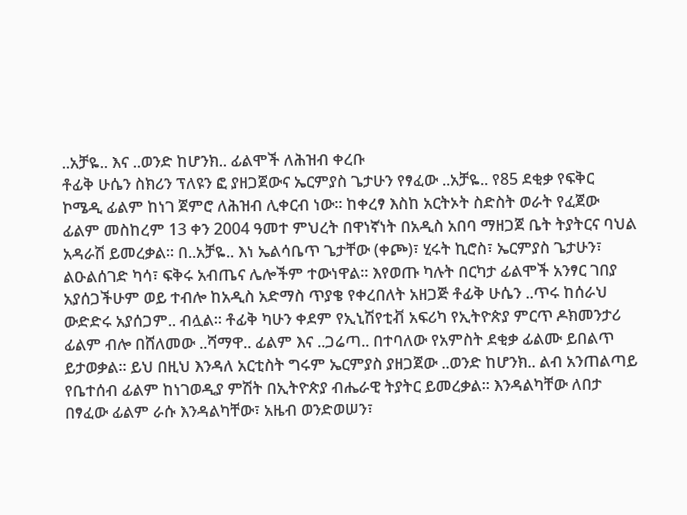..አቻዬ.. እና ..ወንድ ከሆንክ.. ፊልሞች ለሕዝብ ቀረቡ
ቶፊቅ ሁሴን ስክሪን ፕለዩን ፎ ያዘጋጀውና ኤርምያስ ጌታሁን የፃፈው ..አቻዬ.. የ85 ደቂቃ የፍቅር ኮሜዲ ፊልም ከነገ ጀምሮ ለሕዝብ ሊቀርብ ነው፡፡ ከቀረፃ እስከ አርትኦት ስድስት ወራት የፈጀው ፊልም መስከረም 13 ቀን 2004 ዓመተ ምህረት በዋነኛነት በአዲስ አበባ ማዘጋጀ ቤት ትያትርና ባህል አዳራሽ ይመረቃል፡፡ በ..አቻዬ.. እነ ኤልሳቤጥ ጌታቸው (ቀጮ)፣ ሂሩት ኪሮስ፣ ኤርምያስ ጌታሁን፣ ልዑልሰገድ ካሳ፣ ፍቅሩ አብጤና ሌሎችም ተውነዋል፡፡ እየወጡ ካሉት በርካታ ፊልሞች አንፃር ገበያ አያሰጋችሁም ወይ ተብሎ ከአዲስ አድማስ ጥያቄ የቀረበለት አዘጋጅ ቶፊቅ ሁሴን ..ጥሩ ከሰራህ ውድድሩ አያሰጋም.. ብሏል፡፡ ቶፊቅ ካሁን ቀደም የኢኒሽየቲቭ አፍሪካ የኢትዮጵያ ምርጥ ዶክመንታሪ ፊልም ብሎ በሸለመው ..ሻማዋ.. ፊልም እና ..ጋሬጣ.. በተባለው የአምስት ደቂቃ ፊልሙ ይበልጥ ይታወቃል፡፡ ይህ በዚህ እንዳለ አርቲስት ግሩም ኤርምያስ ያዘጋጀው ..ወንድ ከሆንክ.. ልብ አንጠልጣይ የቤተሰብ ፊልም ከነገወዲያ ምሽት በኢትዮጵያ ብሔራዊ ትያትር ይመረቃል፡፡ እንዳልካቸው ለበታ በፃፈው ፊልም ራሱ እንዳልካቸው፣ አዜብ ወንድወሠን፣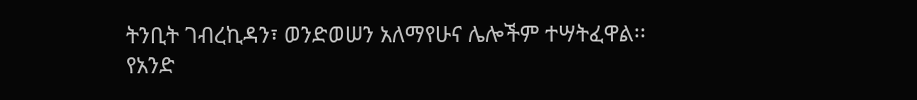ትንቢት ገብረኪዳን፣ ወንድወሠን አለማየሁና ሌሎችም ተሣትፈዋል፡፡ የአንድ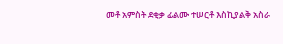መቶ አምስት ደቂቃ ፊልሙ ተሠርቶ እስኪያልቅ አስራ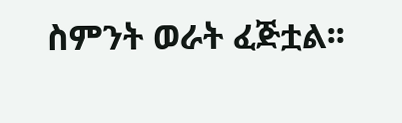ስምንት ወራት ፈጅቷል፡፡